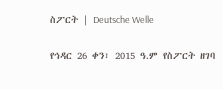ስፖርት | Deutsche Welle

የኅዳር 26 ቀን፣ 2015 ዓ.ም የስፖርት ዘገባ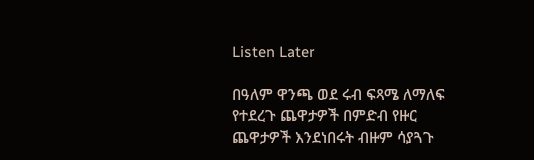Listen Later

በዓለም ዋንጫ ወደ ሩብ ፍጻሜ ለማለፍ የተደረጉ ጨዋታዎች በምድብ የዙር ጨዋታዎች እንደነበሩት ብዙም ሳያጓጉ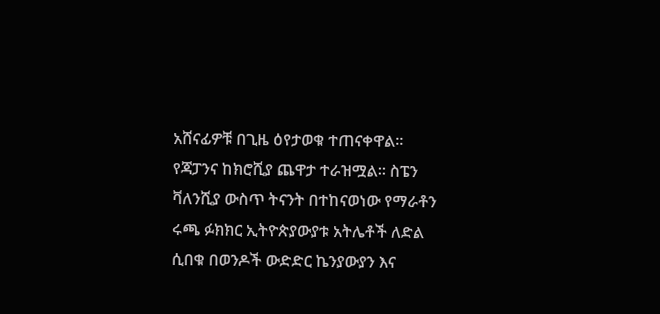አሸናፊዎቹ በጊዜ ዕየታወቁ ተጠናቀዋል። የጃፓንና ከክሮሺያ ጨዋታ ተራዝሟል። ስፔን ቫለንሺያ ውስጥ ትናንት በተከናወነው የማራቶን ሩጫ ፉክክር ኢትዮጵያውያቱ አትሌቶች ለድል ሲበቁ በወንዶች ውድድር ኬንያውያን እና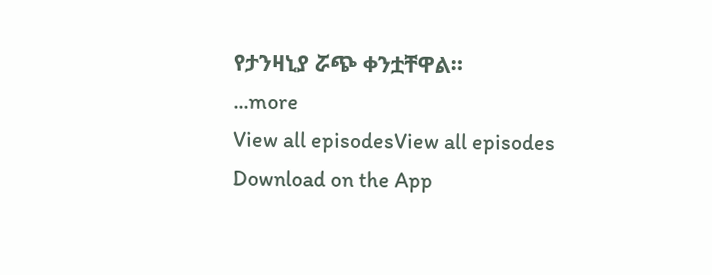የታንዛኒያ ሯጭ ቀንቷቸዋል።
...more
View all episodesView all episodes
Download on the App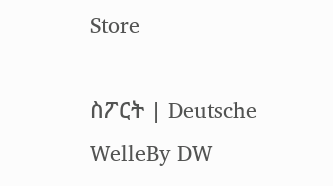Store

ስፖርት | Deutsche WelleBy DW